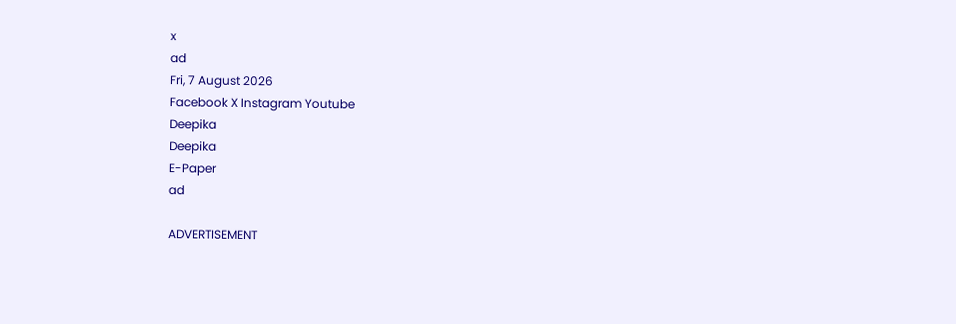x
ad
Fri, 7 August 2026
Facebook X Instagram Youtube
Deepika
Deepika
E-Paper
ad

ADVERTISEMENT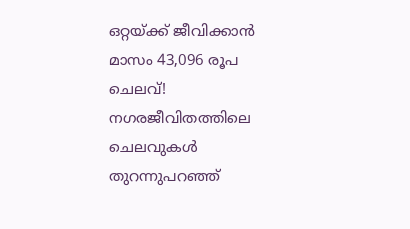ഒറ്റയ്ക്ക് ജീവിക്കാൻ മാസം 43,096 രൂപ ചെലവ്! നഗരജീവിതത്തിലെ ചെലവുകൾ തുറന്നുപറഞ്ഞ്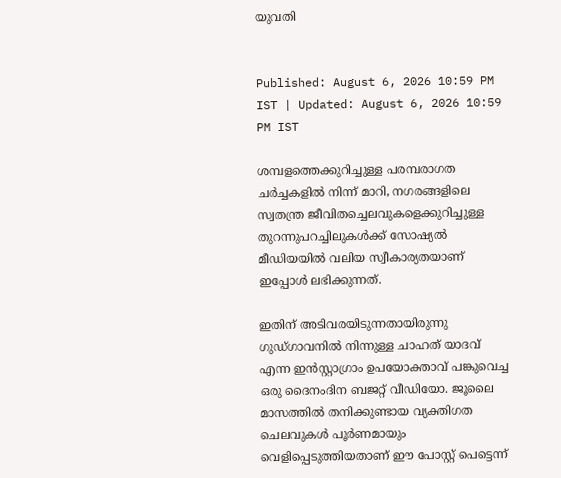യുവതി


Published: August 6, 2026 10:59 PM IST | Updated: August 6, 2026 10:59 PM IST

ശമ്പളത്തെക്കുറിച്ചുള്ള പരമ്പരാഗത ചർച്ചകളിൽ നിന്ന് മാറി, നഗരങ്ങളിലെ സ്വതന്ത്ര ജീവിതച്ചെലവുകളെക്കുറിച്ചുള്ള തുറന്നുപറച്ചിലുകൾക്ക് സോഷ്യൽ മീഡിയയിൽ വലിയ സ്വീകാര്യതയാണ് ഇപ്പോൾ ലഭിക്കുന്നത്.

ഇതിന് അടിവരയിടുന്നതായിരുന്നു ഗുഡ്ഗാവനിൽ നിന്നുള്ള ചാഹത് യാദവ് എന്ന ഇൻസ്റ്റാഗ്രാം ഉപയോക്താവ് പങ്കുവെച്ച ഒരു ദൈനംദിന ബജറ്റ് വീഡിയോ. ജൂലൈ മാസത്തിൽ തനിക്കുണ്ടായ വ്യക്തിഗത ചെലവുകൾ പൂർണമായും വെളിപ്പെടുത്തിയതാണ് ഈ പോസ്റ്റ് പെട്ടെന്ന്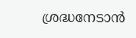ശ്രദ്ധനേടാൻ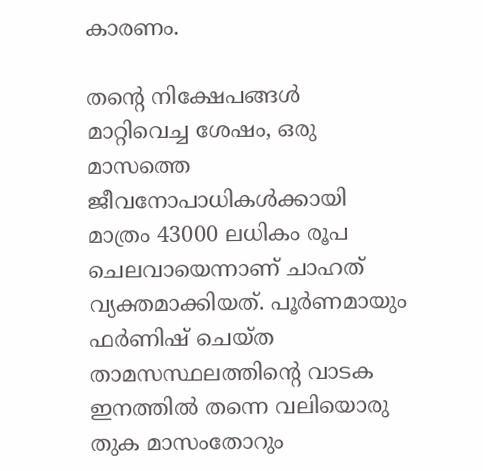കാരണം.

തന്‍റെ നിക്ഷേപങ്ങൾ മാറ്റിവെച്ച ശേഷം, ഒരു മാസത്തെ ജീവനോപാധികൾക്കായി മാത്രം 43000 ലധികം രൂപ ചെലവായെന്നാണ് ചാഹത് വ്യക്തമാക്കിയത്. പൂർണമായും ഫർണിഷ് ചെയ്ത താമസസ്ഥലത്തിന്‍റെ വാടക ഇനത്തിൽ തന്നെ വലിയൊരു തുക മാസംതോറും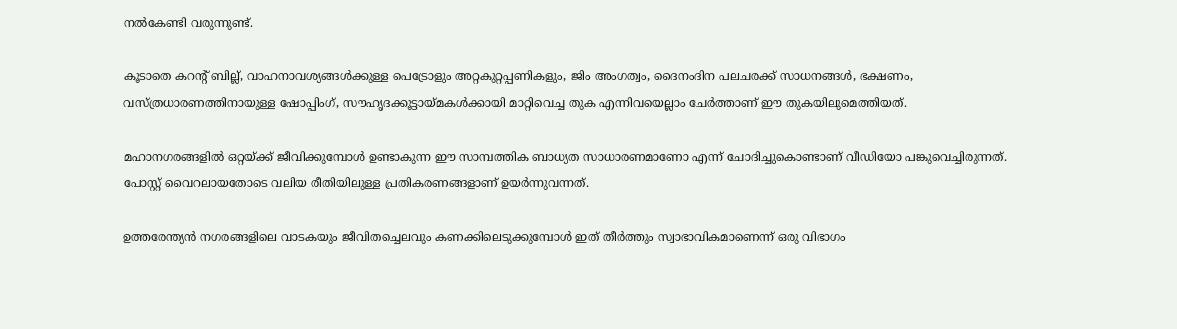നൽകേണ്ടി വരുന്നുണ്ട്.

കൂടാതെ കറന്‍റ് ബില്ല്, വാഹനാവശ്യങ്ങൾക്കുള്ള പെട്രോളും അറ്റകുറ്റപ്പണികളും, ജിം അംഗത്വം, ദൈനംദിന പലചരക്ക് സാധനങ്ങൾ, ഭക്ഷണം, വസ്ത്രധാരണത്തിനായുള്ള ഷോപ്പിംഗ്, സൗഹൃദക്കൂട്ടായ്മകൾക്കായി മാറ്റിവെച്ച തുക എന്നിവയെല്ലാം ചേർത്താണ് ഈ തുകയിലുമെത്തിയത്.

മഹാനഗരങ്ങളിൽ ഒറ്റയ്ക്ക് ജീവിക്കുമ്പോൾ ഉണ്ടാകുന്ന ഈ സാമ്പത്തിക ബാധ്യത സാധാരണമാണോ എന്ന് ചോദിച്ചുകൊണ്ടാണ് വീഡിയോ പങ്കുവെച്ചിരുന്നത്. പോസ്റ്റ് വൈറലായതോടെ വലിയ രീതിയിലുള്ള പ്രതികരണങ്ങളാണ് ഉയർന്നുവന്നത്.

ഉത്തരേന്ത്യൻ നഗരങ്ങളിലെ വാടകയും ജീവിതച്ചെലവും കണക്കിലെടുക്കുമ്പോൾ ഇത് തീർത്തും സ്വാഭാവികമാണെന്ന് ഒരു വിഭാഗം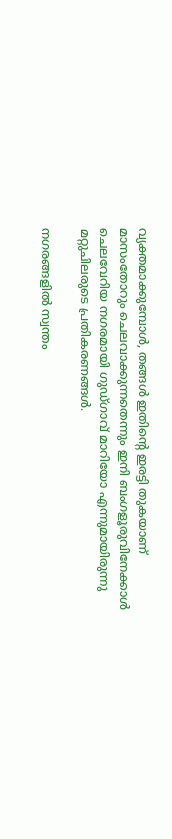വ്യക്തമാക്കുമ്പോൾ, തങ്ങൾ ഇതിന്‍റെ ഇരട്ടി തുകയാണ് മാസംതോറും ചെലവാക്കുന്നതെന്നും ഇനി ബംഗളൂരുവിനേക്കാൾ ചെലവേറിയ നഗരമായി ഗുഡ്ഗാവ് മാറിയോ എന്നുമായിരുന്നു മറ്റുചിലരുടെ പ്രതികരണങ്ങൾ.

നഗരങ്ങളിൽ സ്വന്തം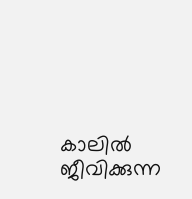കാലിൽ ജീവിക്കുന്ന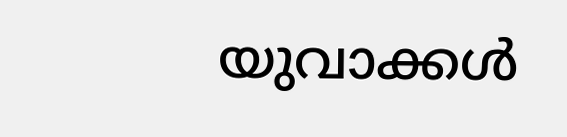യുവാക്കൾ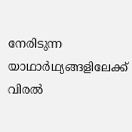നേരിടുന്ന യാഥാർഥ്യങ്ങളിലേക്ക് വിരൽ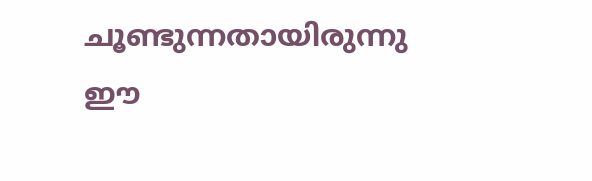ചൂണ്ടുന്നതായിരുന്നു ഈ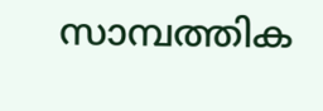സാമ്പത്തിക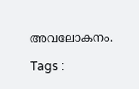അവലോകനം.

Tags :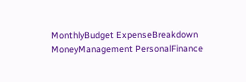MonthlyBudget ExpenseBreakdown MoneyManagement PersonalFinance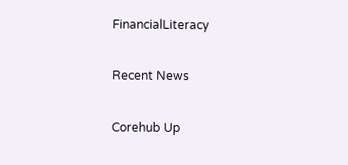FinancialLiteracy

Recent News

Corehub Up